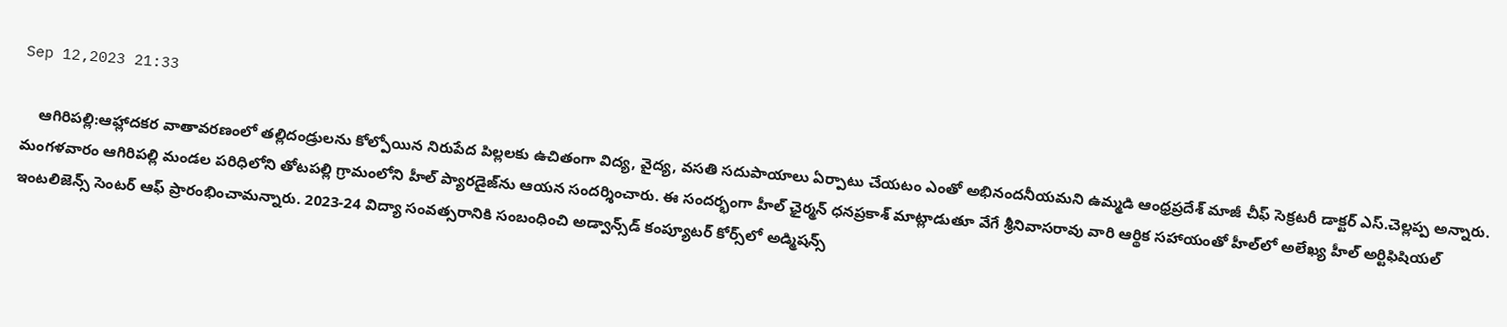Sep 12,2023 21:33

    ఆగిరిపల్లి:ఆహ్లాదకర వాతావరణంలో తల్లిదండ్రులను కోల్పోయిన నిరుపేద పిల్లలకు ఉచితంగా విద్య, వైద్య, వసతి సదుపాయాలు ఏర్పాటు చేయటం ఎంతో అభినందనీయమని ఉమ్మడి ఆంధ్రప్రదేశ్‌ మాజీ చీఫ్‌ సెక్రటరీ డాక్టర్‌ ఎస్‌.చెల్లప్ప అన్నారు. మంగళవారం ఆగిరిపల్లి మండల పరిధిలోని తోటపల్లి గ్రామంలోని హీల్‌ ప్యారడైజ్‌ను ఆయన సందర్శించారు. ఈ సందర్భంగా హీల్‌ ఛైర్మన్‌ ధనప్రకాశ్‌ మాట్లాడుతూ వేగే శ్రీనివాసరావు వారి ఆర్థిక సహాయంతో హీల్‌లో అలేఖ్య హీల్‌ అర్టిఫిషియల్‌ ఇంటలిజెన్స్‌ సెంటర్‌ ఆఫ్‌ ప్రారంభించామన్నారు. 2023-24 విద్యా సంవత్సరానికి సంబంధించి అడ్వాన్స్‌డ్‌ కంప్యూటర్‌ కోర్స్‌లో అడ్మిషన్స్‌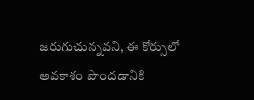జరుగుచున్నవని, ఈ కోర్సులో అవకాశం పొందడానికి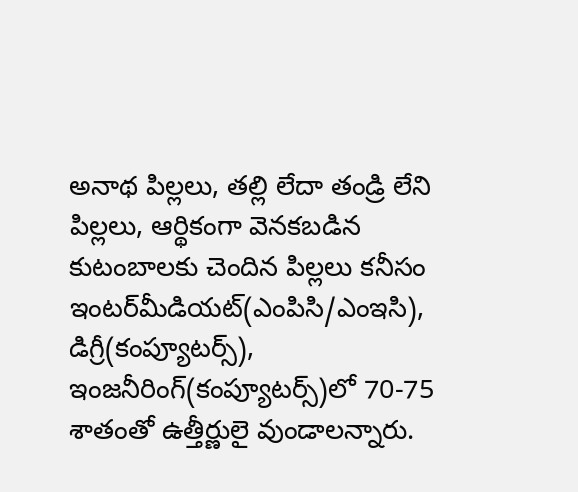అనాథ పిల్లలు, తల్లి లేదా తండ్రి లేని పిల్లలు, ఆర్థికంగా వెనకబడిన కుటంబాలకు చెందిన పిల్లలు కనీసం ఇంటర్‌మీడియట్‌(ఎంపిసి/ఎంఇసి), డిగ్రీ(కంప్యూటర్స్‌), ఇంజనీరింగ్‌(కంప్యూటర్స్‌)లో 70-75 శాతంతో ఉత్తీర్ణులై వుండాలన్నారు.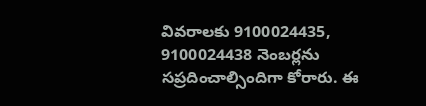వివరాలకు 9100024435, 9100024438 నెంబర్లను సప్రదించాల్సిందిగా కోరారు. ఈ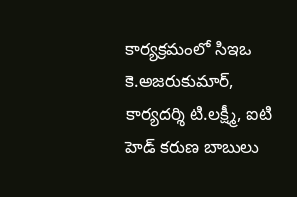కార్యక్రమంలో సిఇఒ కె.అజరుకుమార్‌, కార్యదర్శి టి.లక్ష్మీ, ఐటి హెడ్‌ కరుణ బాబులు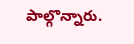పాల్గొన్నారు.